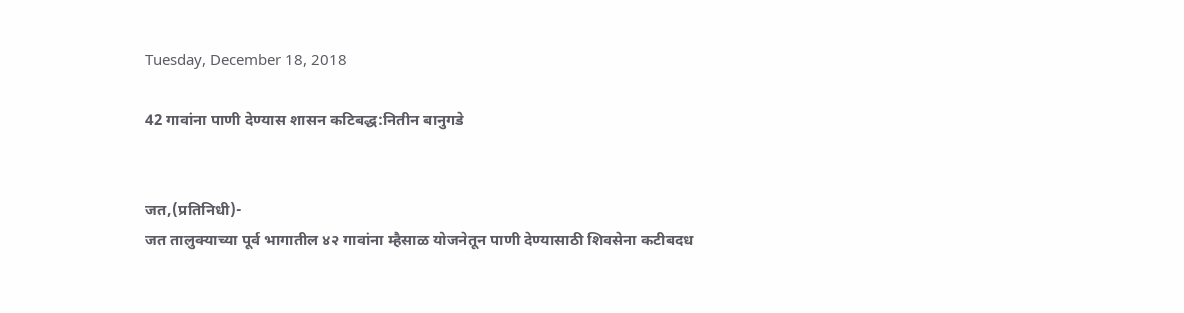Tuesday, December 18, 2018

42 गावांना पाणी देण्यास शासन कटिबद्ध:नितीन बानुगडे


जत,(प्रतिनिधी)-
जत तालुक्याच्या पूर्व भागातील ४२ गावांना म्हैसाळ योजनेतून पाणी देण्यासाठी शिवसेना कटीबदध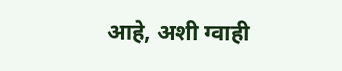आहे, अशी ग्वाही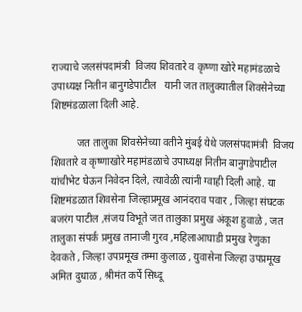राज्याचे जलसंपदामंत्री  विजय शिवतारे व कृष्णा खोरे महामंडळाचे उपाध्यक्ष नितीन बानुगडेपाटील   यानी जत तालुक्यातील शिवसेनेच्या शिष्टमंडळाला दिली आहे.

          जत तालुका शिवसेनेच्या वतीने मुंबई येथे जलसंपदामंत्री  विजय शिवतारे व कृष्णाखोरे महामंडळाचे उपाध्यक्ष नितीन बानुगडेपाटील यांचीभेट घेऊन निवेदन दिले, त्यावेळी त्यांनी ग्वाही दिली आहे. या शिष्टमंडळात शिवसेना जिल्हाप्रमूख आनंदराव पवार , जिल्हा संघटक बजरंग पाटील ,संजय विभूते जत तालुका प्रमुख अंकूश हुवाळे , जत तालुका संपर्क प्रमुख तानाजी गुरव ,महिलाआघाडी प्रमुख रेणुका देवकते , जिल्हा उपप्रमूख तम्मा कुलाळ , युवासेना जिल्हा उपप्रमूख अमित दुधाळ , श्रीमंत कर्पे सिध्दू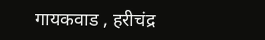गायकवाड , हरीचंद्र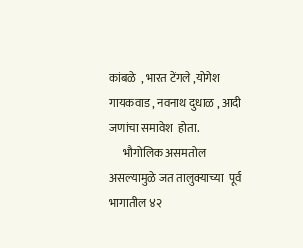कांबळे  , भारत टेंगले ,योगेश गायकवाड , नवनाथ दुधाळ , आदी जणांचा समावेश  होता.
      भौगोलिक असमतोल असल्यामुळे जत तालुक्याच्या  पूर्व भागातील ४२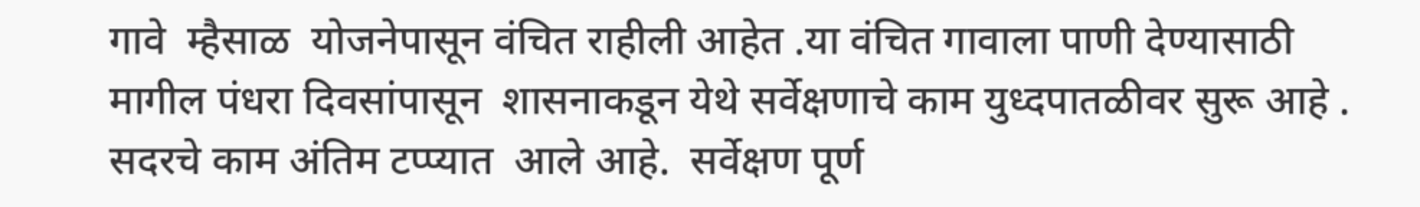गावे  म्हैसाळ  योजनेपासून वंचित राहीली आहेत .या वंचित गावाला पाणी देण्यासाठी  मागील पंधरा दिवसांपासून  शासनाकडून येथे सर्वेक्षणाचे काम युध्दपातळीवर सुरू आहे . सदरचे काम अंतिम टप्प्यात  आले आहे.  सर्वेक्षण पूर्ण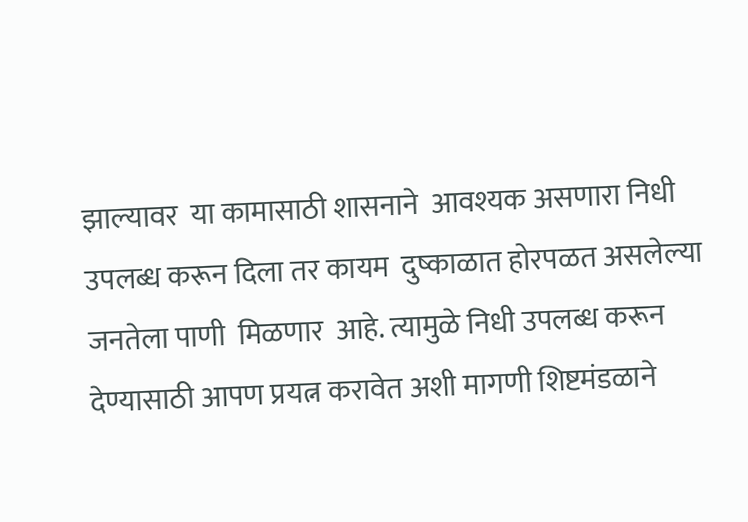झाल्यावर  या कामासाठी शासनाने  आवश्यक असणारा निधी उपलब्ध करून दिला तर कायम  दुष्काळात होरपळत असलेल्या जनतेला पाणी  मिळणार  आहे. त्यामुळे निधी उपलब्ध करून देण्यासाठी आपण प्रयत्न करावेत अशी मागणी शिष्टमंडळाने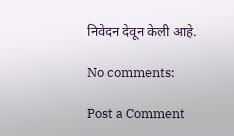निवेदन देवून केली आहे.

No comments:

Post a Comment